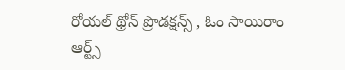రోయల్ థ్రోన్ ప్రొడక్షన్స్ , ఓం సాయిరాం ఆర్ట్స్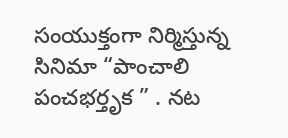సంయుక్తంగా నిర్మిస్తున్న సినిమా “పాంచాలి పంచభర్తృక ” . నట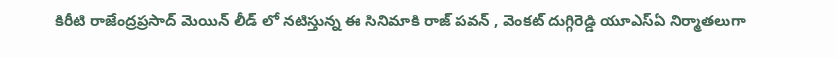కిరీటి రాజేంద్రప్రసాద్ మెయిన్ లీడ్ లో నటిస్తున్న ఈ సినిమాకి రాజ్ పవన్ , వెంకట్ దుగ్గిరెడ్డి యూఎస్ఏ నిర్మాతలుగా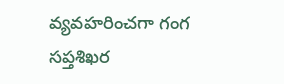వ్యవహరించగా గంగ సప్తశిఖర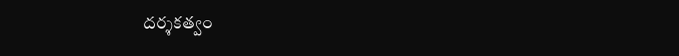దర్శకత్వం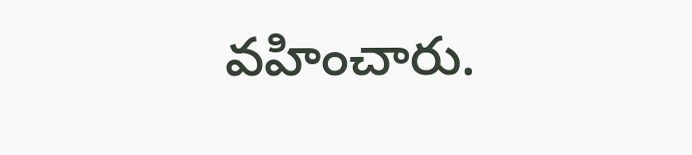వహించారు.